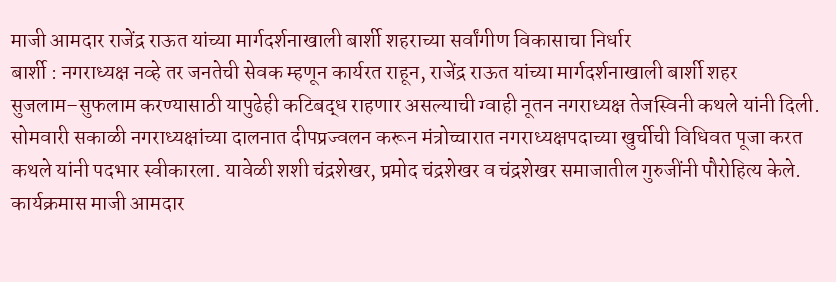माजी आमदार राजेंद्र राऊत यांच्या मार्गदर्शनाखाली बार्शी शहराच्या सर्वांगीण विकासाचा निर्धार
बार्शी : नगराध्यक्ष नव्हे तर जनतेची सेवक म्हणून कार्यरत राहून, राजेंद्र राऊत यांच्या मार्गदर्शनाखाली बार्शी शहर सुजलाम–सुफलाम करण्यासाठी यापुढेही कटिबद्ध राहणार असल्याची ग्वाही नूतन नगराध्यक्ष तेजस्विनी कथले यांनी दिली.
सोमवारी सकाळी नगराध्यक्षांच्या दालनात दीपप्रज्वलन करून मंत्रोच्चारात नगराध्यक्षपदाच्या खुर्चीची विधिवत पूजा करत कथले यांनी पदभार स्वीकारला. यावेळी शशी चंद्रशेखर, प्रमोद चंद्रशेखर व चंद्रशेखर समाजातील गुरुजींनी पौरोहित्य केले.
कार्यक्रमास माजी आमदार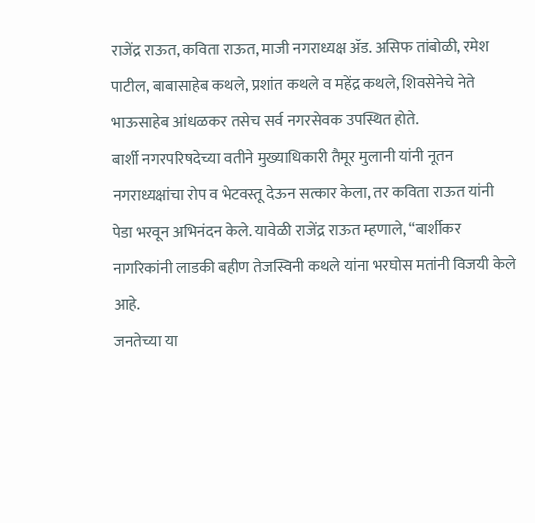राजेंद्र राऊत, कविता राऊत, माजी नगराध्यक्ष ॲड. असिफ तांबोळी, रमेश पाटील, बाबासाहेब कथले, प्रशांत कथले व महेंद्र कथले, शिवसेनेचे नेते भाऊसाहेब आंधळकर तसेच सर्व नगरसेवक उपस्थित होते.
बार्शी नगरपरिषदेच्या वतीने मुख्याधिकारी तैमूर मुलानी यांनी नूतन नगराध्यक्षांचा रोप व भेटवस्तू देऊन सत्कार केला, तर कविता राऊत यांनी पेडा भरवून अभिनंदन केले. यावेळी राजेंद्र राऊत म्हणाले, “बार्शीकर नागरिकांनी लाडकी बहीण तेजस्विनी कथले यांना भरघोस मतांनी विजयी केले आहे.
जनतेच्या या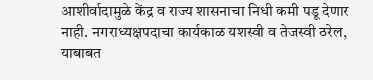आशीर्वादामुळे केंद्र व राज्य शासनाचा निधी कमी पडू देणार नाही. नगराध्यक्षपदाचा कार्यकाळ यशस्वी व तेजस्वी ठरेल, याबाबत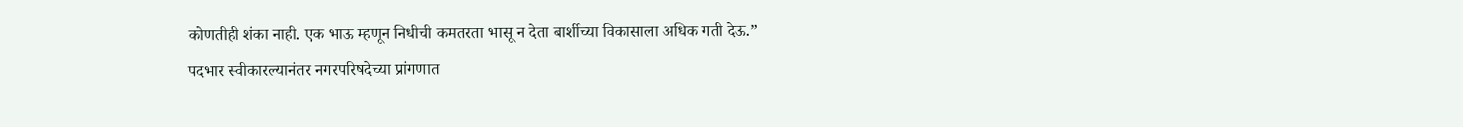कोणतीही शंका नाही. एक भाऊ म्हणून निधीची कमतरता भासू न देता बार्शीच्या विकासाला अधिक गती देऊ.”
पदभार स्वीकारल्यानंतर नगरपरिषदेच्या प्रांगणात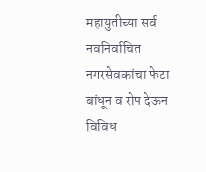महायुतीच्या सर्व नवनिर्वाचित नगरसेवकांचा फेटा बांधून व रोप देऊन विविध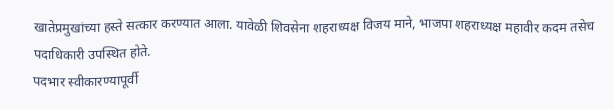खातेप्रमुखांच्या हस्ते सत्कार करण्यात आला. यावेळी शिवसेना शहराध्यक्ष विजय माने, भाजपा शहराध्यक्ष महावीर कदम तसेच पदाधिकारी उपस्थित होते.
पदभार स्वीकारण्यापूर्वी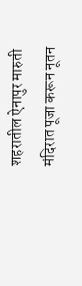शहरातील ऐनापुर मारुती मंदिरात पूजा करून नूतन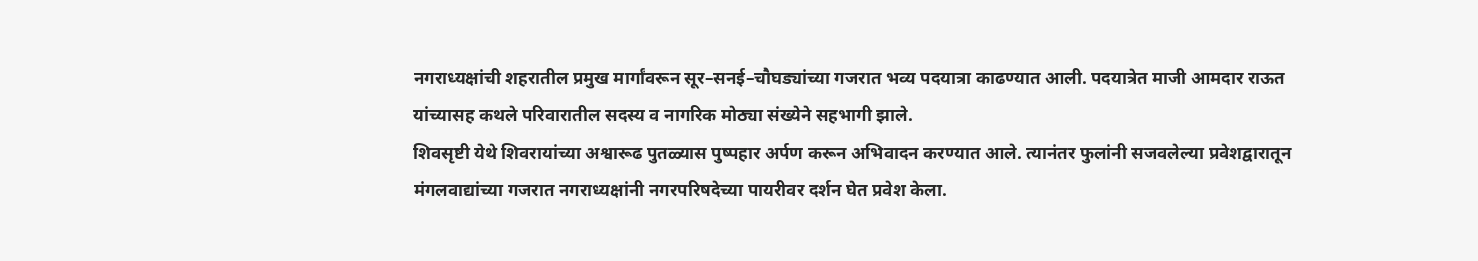नगराध्यक्षांची शहरातील प्रमुख मार्गांवरून सूर–सनई–चौघड्यांच्या गजरात भव्य पदयात्रा काढण्यात आली. पदयात्रेत माजी आमदार राऊत यांच्यासह कथले परिवारातील सदस्य व नागरिक मोठ्या संख्येने सहभागी झाले.
शिवसृष्टी येथे शिवरायांच्या अश्वारूढ पुतळ्यास पुष्पहार अर्पण करून अभिवादन करण्यात आले. त्यानंतर फुलांनी सजवलेल्या प्रवेशद्वारातून मंगलवाद्यांच्या गजरात नगराध्यक्षांनी नगरपरिषदेच्या पायरीवर दर्शन घेत प्रवेश केला.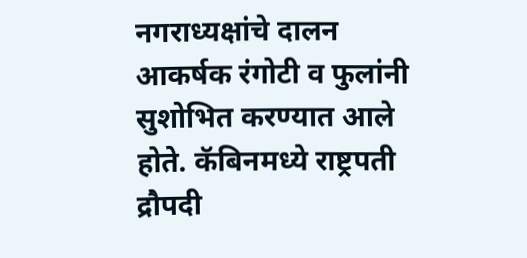नगराध्यक्षांचे दालन आकर्षक रंगोटी व फुलांनी सुशोभित करण्यात आले होते. कॅबिनमध्ये राष्ट्रपती द्रौपदी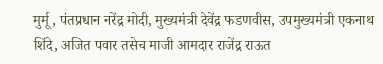मुर्मू, पंतप्रधान नरेंद्र मोदी, मुख्यमंत्री देवेंद्र फडणवीस, उपमुख्यमंत्री एकनाथ शिंदे, अजित पवार तसेच माजी आमदार राजेंद्र राऊत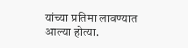यांच्या प्रतिमा लावण्यात आल्या होत्या.